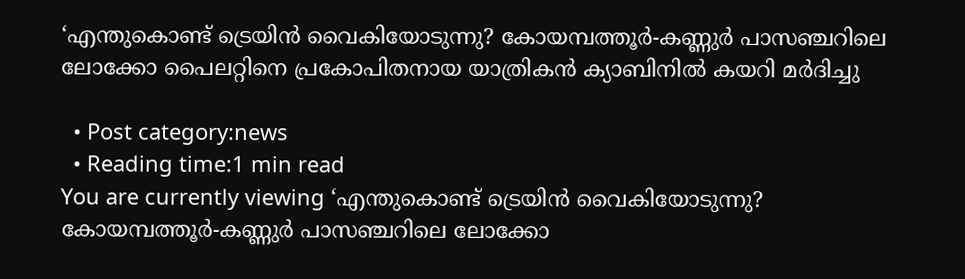‘എന്തുകൊണ്ട് ട്രെയിന്‍ വൈകിയോടുന്നു? കോയമ്പത്തൂര്‍-കണ്ണുര്‍ പാസഞ്ചറിലെ ലോക്കോ പൈലറ്റിനെ പ്രകോപിതനായ യാത്രികന്‍ ക്യാബിനില്‍ കയറി മര്‍ദിച്ചു

  • Post category:news
  • Reading time:1 min read
You are currently viewing ‘എന്തുകൊണ്ട് ട്രെയിന്‍ വൈകിയോടുന്നു? കോയമ്പത്തൂര്‍-കണ്ണുര്‍ പാസഞ്ചറിലെ ലോക്കോ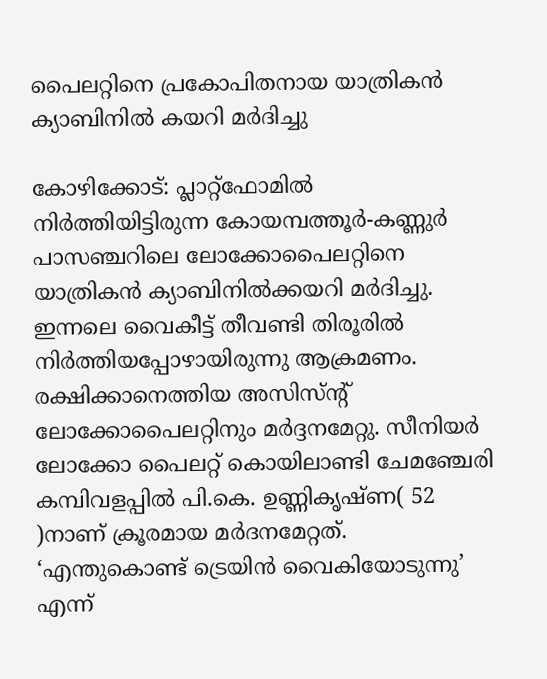പൈലറ്റിനെ പ്രകോപിതനായ യാത്രികന്‍ ക്യാബിനില്‍ കയറി മര്‍ദിച്ചു

കോഴിക്കോട്: പ്ലാറ്റ്‌ഫോമില്‍ നിര്‍ത്തിയിട്ടിരുന്ന കോയമ്പത്തൂര്‍-കണ്ണുര്‍ പാസഞ്ചറിലെ ലോക്കോപൈലറ്റിനെ യാത്രികന്‍ ക്യാബിനില്‍ക്കയറി മര്‍ദിച്ചു. ഇന്നലെ വൈകീട്ട് തീവണ്ടി തിരൂരില്‍ നിര്‍ത്തിയപ്പോഴായിരുന്നു ആക്രമണം. രക്ഷിക്കാനെത്തിയ അസിസ്ന്റ് ലോക്കോപൈലറ്റിനും മര്‍ദ്ദനമേറ്റു. സീനിയര്‍ ലോക്കോ പൈലറ്റ് കൊയിലാണ്ടി ചേമഞ്ചേരി കമ്പിവളപ്പില്‍ പി.കെ. ഉണ്ണികൃഷ്ണ( 52 )നാണ് ക്രൂരമായ മര്‍ദനമേറ്റത്. ‘എന്തുകൊണ്ട് ട്രെയിന്‍ വൈകിയോടുന്നു’ എന്ന്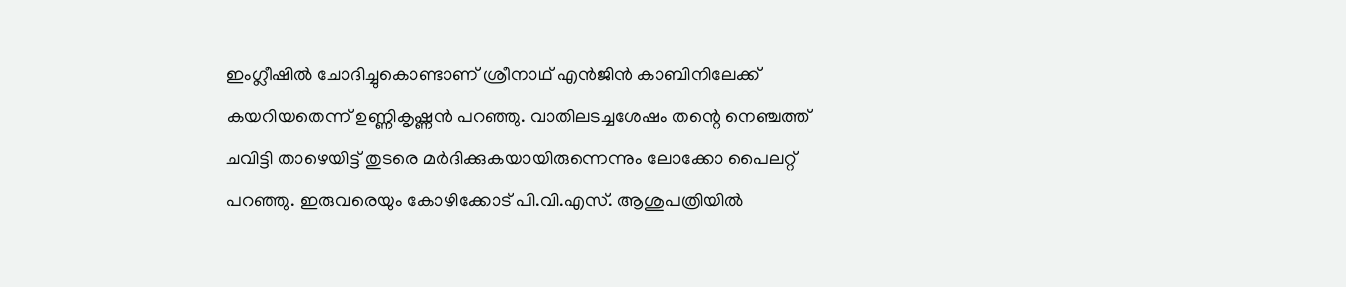ഇംഗ്ലീഷില്‍ ചോദിച്ചുകൊണ്ടാണ് ശ്രീനാഥ് എന്‍ജിന്‍ കാബിനിലേക്ക് കയറിയതെന്ന് ഉണ്ണികൃഷ്ണന്‍ പറഞ്ഞു. വാതിലടച്ചശേഷം തന്റെ നെഞ്ചത്ത് ചവിട്ടി താഴെയിട്ട് തുടരെ മര്‍ദിക്കുകയായിരുന്നെന്നും ലോക്കോ പൈലറ്റ് പറഞ്ഞു. ഇരുവരെയും കോഴിക്കോട് പി.വി.എസ്. ആശുപത്രിയില്‍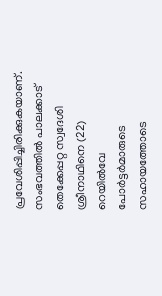പ്രവേശിപ്പിച്ചിരിക്കുകയാണ്. സംഭവത്തില്‍ പാലക്കാട് തെക്കേപ്പറ്റ സ്വദേശി ശ്രീനാഥിനെ (22) റെയില്‍വേ പോര്‍ട്ടര്‍മാരുടെ സഹായത്തോടെ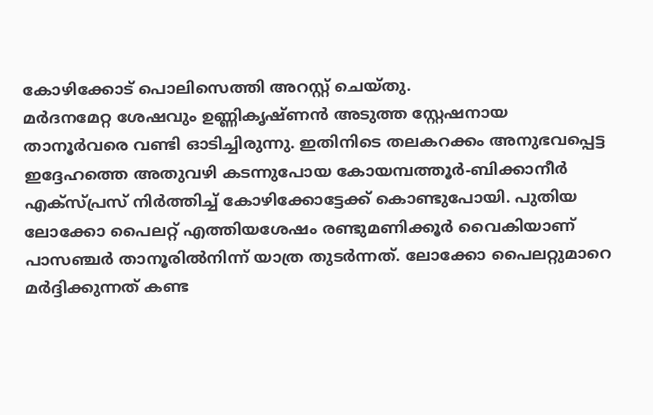കോഴിക്കോട് പൊലിസെത്തി അറസ്റ്റ് ചെയ്തു.
മര്‍ദനമേറ്റ ശേഷവും ഉണ്ണികൃഷ്ണന്‍ അടുത്ത സ്റ്റേഷനായ താനൂര്‍വരെ വണ്ടി ഓടിച്ചിരുന്നു. ഇതിനിടെ തലകറക്കം അനുഭവപ്പെട്ട ഇദ്ദേഹത്തെ അതുവഴി കടന്നുപോയ കോയമ്പത്തൂര്‍-ബിക്കാനീര്‍ എക്‌സ്പ്രസ് നിര്‍ത്തിച്ച് കോഴിക്കോട്ടേക്ക് കൊണ്ടുപോയി. പുതിയ ലോക്കോ പൈലറ്റ് എത്തിയശേഷം രണ്ടുമണിക്കൂര്‍ വൈകിയാണ് പാസഞ്ചര്‍ താനൂരില്‍നിന്ന് യാത്ര തുടര്‍ന്നത്. ലോക്കോ പൈലറ്റുമാറെ മര്‍ദ്ദിക്കുന്നത് കണ്ട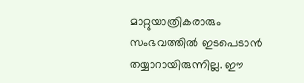മാറ്റുയാത്രികരാരും സംഭവത്തില്‍ ഇടപെടാന്‍ തയ്യാറായിരുന്നില്ല. ഈ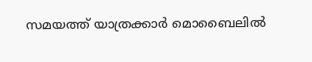സമയത്ത് യാത്രക്കാര്‍ മൊബൈലില്‍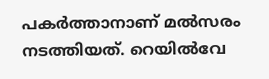പകര്‍ത്താനാണ് മല്‍സരം നടത്തിയത്. റെയില്‍വേ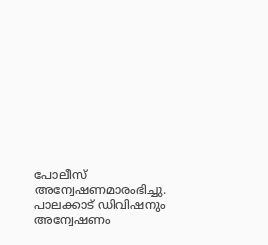പോലീസ് അന്വേഷണമാരംഭിച്ചു. പാലക്കാട് ഡിവിഷനും അന്വേഷണം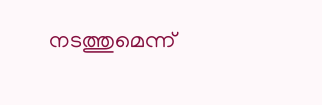നടത്തുമെന്ന്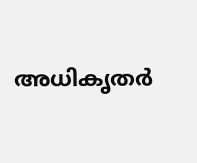അധികൃതര്‍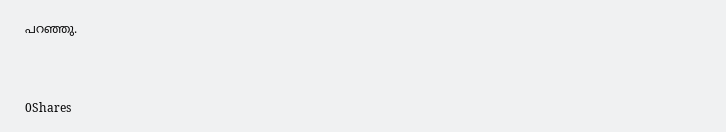പറഞ്ഞു.



0Shares